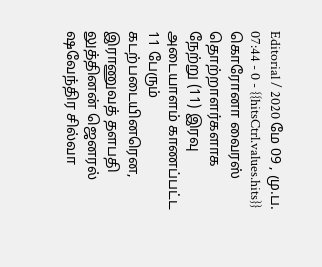Editorial / 2020 மே 09 , மு.ப. 07:44 - 0 - {{hitsCtrl.values.hits}}
கொரோனா வைரஸ் தொற்றாளர்களாக நேற்று (11) இரவு அடையாளம் காணப்பட்ட 11 பேரும் கடற்படையினரென, இராணுவத் தளபதி லுத்தினன் ஜெனரல் ஷவேந்திர சில்வா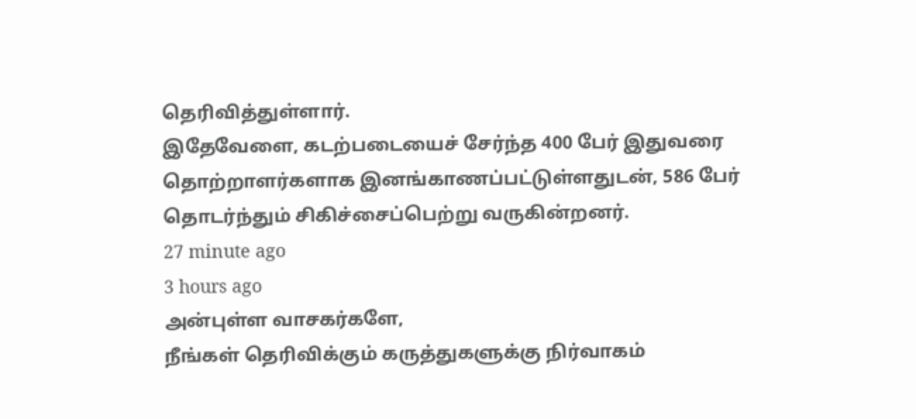தெரிவித்துள்ளார்.
இதேவேளை, கடற்படையைச் சேர்ந்த 400 பேர் இதுவரை தொற்றாளர்களாக இனங்காணப்பட்டுள்ளதுடன், 586 பேர் தொடர்ந்தும் சிகிச்சைப்பெற்று வருகின்றனர்.
27 minute ago
3 hours ago
அன்புள்ள வாசகர்களே,
நீங்கள் தெரிவிக்கும் கருத்துகளுக்கு நிர்வாகம்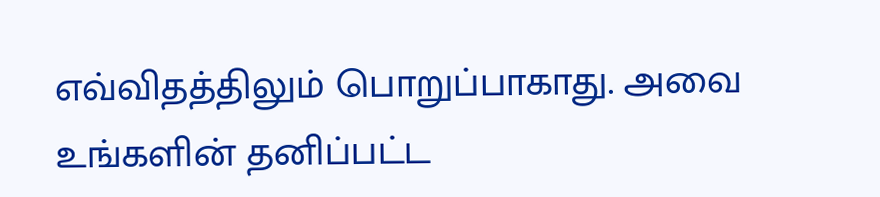எவ்விதத்திலும் பொறுப்பாகாது. அவை உங்களின் தனிப்பட்ட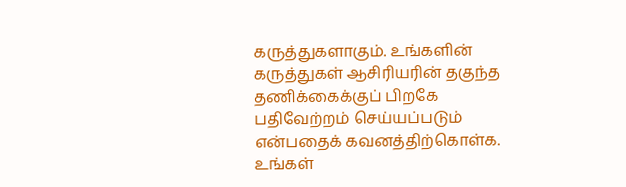கருத்துகளாகும். உங்களின் கருத்துகள் ஆசிரியரின் தகுந்த தணிக்கைக்குப் பிறகே பதிவேற்றம் செய்யப்படும் என்பதைக் கவனத்திற்கொள்க. உங்கள்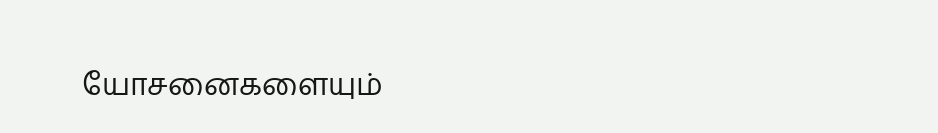யோசனைகளையும்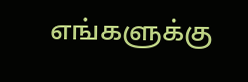எங்களுக்கு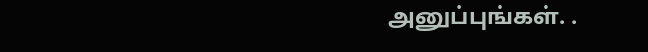அனுப்புங்கள். .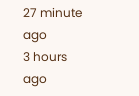27 minute ago
3 hours ago